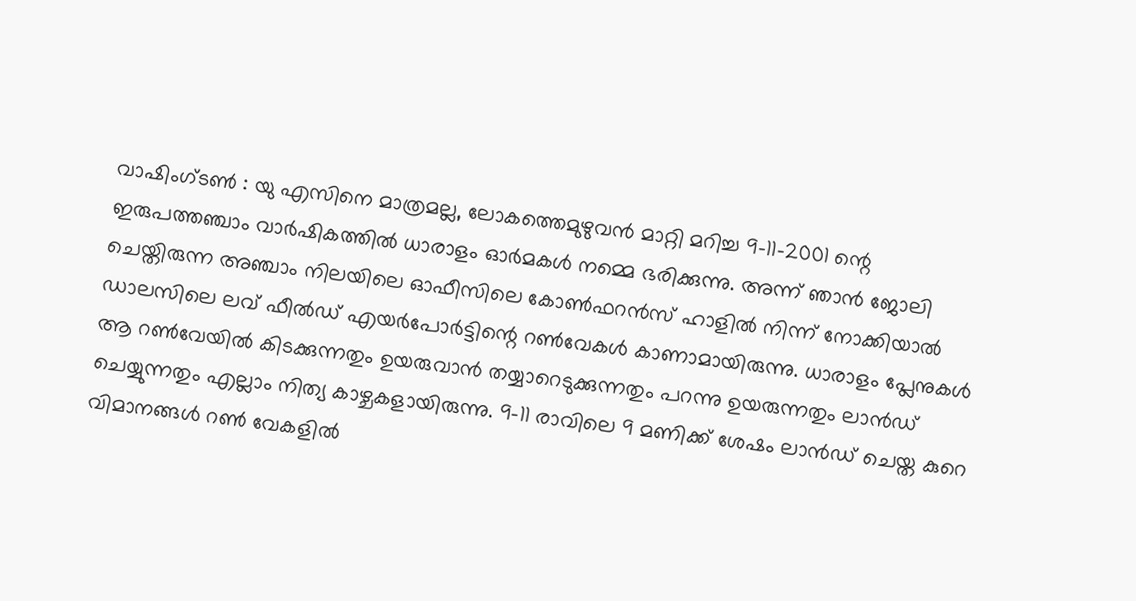വാഷിംഗ്ടൺ : യു എസിനെ മാത്രമല്ല, ലോകത്തെമുഴുവൻ മാറ്റി മറിച്ച 9-11-2001 ന്റെ ഇരുപത്തഞ്ചാം വാർഷികത്തിൽ ധാരാളം ഓർമകൾ നമ്മെ ഭരിക്കുന്നു. അന്ന് ഞാൻ ജോലി ചെയ്തിരുന്ന അഞ്ചാം നിലയിലെ ഓഫീസിലെ കോൺഫറൻസ് ഹാളിൽ നിന്ന് നോക്കിയാൽ ഡാലസിലെ ലവ് ഫീൽഡ് എയർപോർട്ടിന്റെ റൺവേകൾ കാണാമായിരുന്നു. ധാരാളം പ്ലേനുകൾ ആ റൺവേയിൽ കിടക്കുന്നതും ഉയരുവാൻ തയ്യാറെടുക്കുന്നതും പറന്നു ഉയരുന്നതും ലാൻഡ് ചെയ്യുന്നതും എല്ലാം നിത്യ കാഴ്ചകളായിരുന്നു. 9-11 രാവിലെ 9 മണിക്ക് ശേഷം ലാൻഡ് ചെയ്ത കുറെ വിമാനങ്ങൾ റൺ വേകളിൽ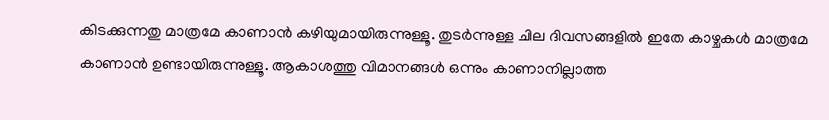കിടക്കുന്നതു മാത്രമേ കാണാൻ കഴിയുമായിരുന്നുള്ളൂ. തുടർന്നുള്ള ചില ദിവസങ്ങളിൽ ഇതേ കാഴ്ചകൾ മാത്രമേ കാണാൻ ഉണ്ടായിരുന്നുള്ളൂ. ആകാശത്തു വിമാനങ്ങൾ ഒന്നും കാണാനില്ലാത്ത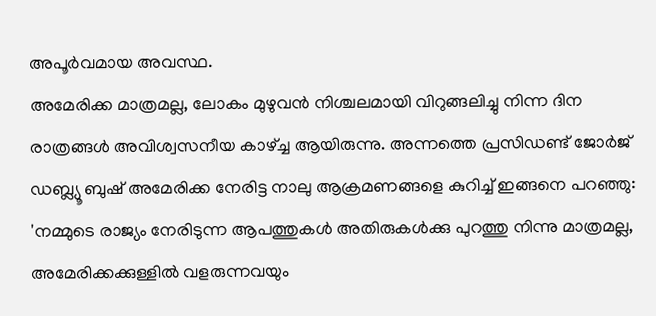അപൂർവമായ അവസ്ഥ.
അമേരിക്ക മാത്രമല്ല, ലോകം മുഴുവൻ നിശ്ചലമായി വിറുങ്ങലിച്ചു നിന്ന ദിന രാത്രങ്ങൾ അവിശ്വസനീയ കാഴ്ച്ച ആയിരുന്നു. അന്നത്തെ പ്രസിഡണ്ട് ജോർജ് ഡബ്ല്യൂ ബുഷ് അമേരിക്ക നേരിട്ട നാലു ആക്രമണങ്ങളെ കുറിച്ച് ഇങ്ങനെ പറഞ്ഞു: 'നമ്മുടെ രാജ്യം നേരിടുന്ന ആപത്തുകൾ അതിരുകൾക്കു പുറത്തു നിന്നു മാത്രമല്ല, അമേരിക്കക്കുള്ളിൽ വളരുന്നവയും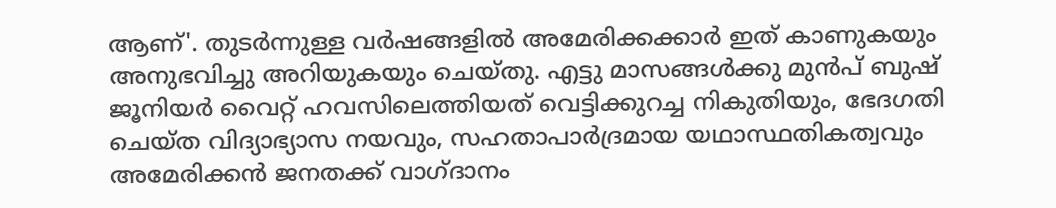ആണ്'. തുടർന്നുള്ള വർഷങ്ങളിൽ അമേരിക്കക്കാർ ഇത് കാണുകയും അനുഭവിച്ചു അറിയുകയും ചെയ്തു. എട്ടു മാസങ്ങൾക്കു മുൻപ് ബുഷ് ജൂനിയർ വൈറ്റ് ഹവസിലെത്തിയത് വെട്ടിക്കുറച്ച നികുതിയും, ഭേദഗതി ചെയ്ത വിദ്യാഭ്യാസ നയവും, സഹതാപാർദ്രമായ യഥാസ്ഥതികത്വവും അമേരിക്കൻ ജനതക്ക് വാഗ്ദാനം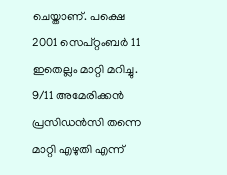ചെയ്താണ്. പക്ഷെ 2001 സെപ്റ്റംബർ 11 ഇതെല്ലം മാറ്റി മറിച്ചു. 9/11 അമേരിക്കൻ പ്രസിഡൻസി തന്നെ മാറ്റി എഴുതി എന്ന്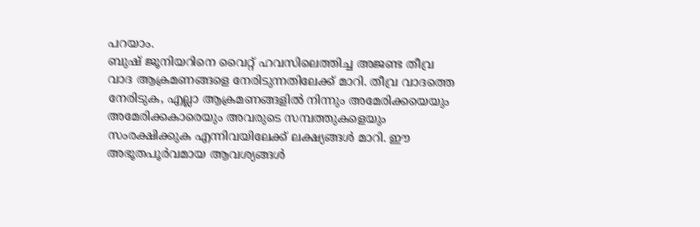പറയാം.
ബുഷ് ജൂനിയറിനെ വൈറ്റ് ഹവസിലെത്തിച്ച അജണ്ട തീവ്ര വാദ ആക്രമണങ്ങളെ നേരിടുന്നതിലേക്ക് മാറി. തീവ്ര വാദത്തെ നേരിടുക, എല്ലാ ആക്രമണങ്ങളിൽ നിന്നും അമേരിക്കയെയും അമേരിക്കകാരെയും അവരുടെ സമ്പത്തുകളെയും സംരക്ഷിക്കുക എന്നിവയിലേക്ക് ലക്ഷ്യങ്ങൾ മാറി. ഈ അഭൂതപൂർവമായ ആവശ്യങ്ങൾ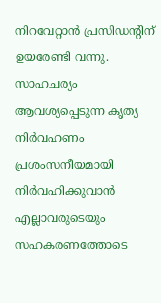നിറവേറ്റാൻ പ്രസിഡന്റിന് ഉയരേണ്ടി വന്നു. സാഹചര്യം ആവശ്യപ്പെടുന്ന കൃത്യ നിർവഹണം പ്രശംസനീയമായി നിർവഹിക്കുവാൻ എല്ലാവരുടെയും സഹകരണത്തോടെ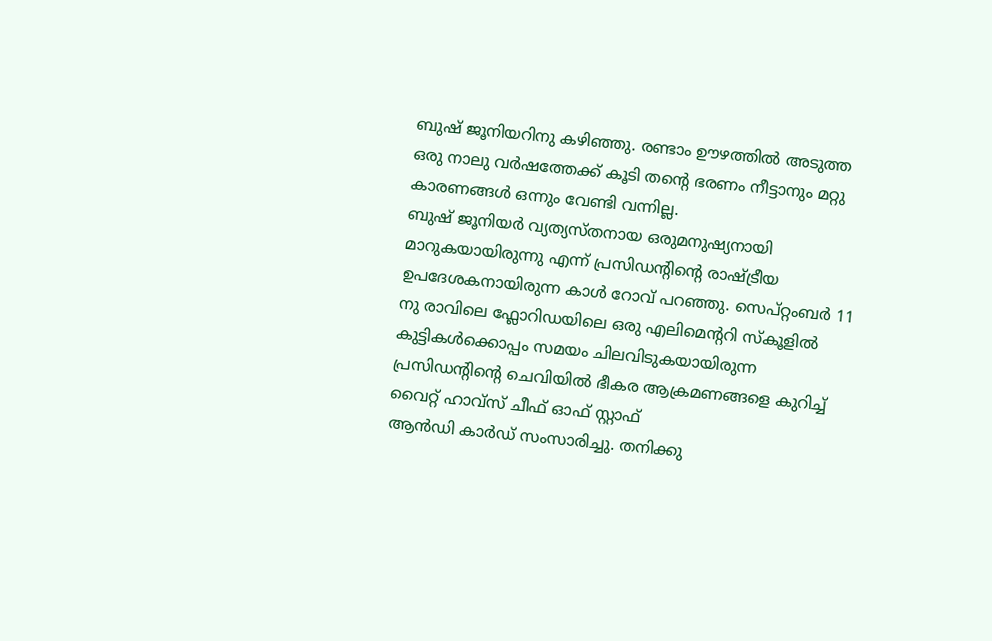ബുഷ് ജൂനിയറിനു കഴിഞ്ഞു. രണ്ടാം ഊഴത്തിൽ അടുത്ത ഒരു നാലു വർഷത്തേക്ക് കൂടി തന്റെ ഭരണം നീട്ടാനും മറ്റു കാരണങ്ങൾ ഒന്നും വേണ്ടി വന്നില്ല.
ബുഷ് ജൂനിയർ വ്യത്യസ്തനായ ഒരുമനുഷ്യനായി മാറുകയായിരുന്നു എന്ന് പ്രസിഡന്റിന്റെ രാഷ്ട്രീയ ഉപദേശകനായിരുന്ന കാൾ റോവ് പറഞ്ഞു. സെപ്റ്റംബർ 11 നു രാവിലെ ഫ്ലോറിഡയിലെ ഒരു എലിമെന്ററി സ്കൂളിൽ കുട്ടികൾക്കൊപ്പം സമയം ചിലവിടുകയായിരുന്ന പ്രസിഡന്റിന്റെ ചെവിയിൽ ഭീകര ആക്രമണങ്ങളെ കുറിച്ച് വൈറ്റ് ഹാവ്സ് ചീഫ് ഓഫ് സ്റ്റാഫ്
ആൻഡി കാർഡ് സംസാരിച്ചു. തനിക്കു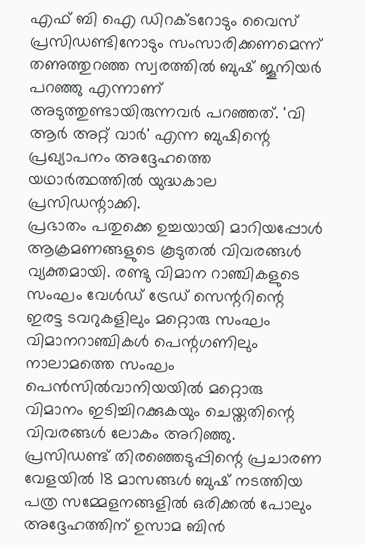എഫ് ബി ഐ ഡിറക്ടറോടും വൈസ് പ്രസിഡണ്ടിനോടും സംസാരിക്കണമെന്ന് തണുത്തുറഞ്ഞ സ്വരത്തിൽ ബുഷ് ജൂനിയർ പറഞ്ഞു എന്നാണ് അടുത്തുണ്ടായിരുന്നവർ പറഞ്ഞത്. 'വി ആർ അറ്റ് വാർ' എന്ന ബുഷിന്റെ പ്രഖ്യാപനം അദ്ദേഹത്തെ യഥാർത്ഥത്തിൽ യുദ്ധകാല പ്രസിഡന്റാക്കി.
പ്രഭാതം പതുക്കെ ഉച്ചയായി മാറിയപ്പോൾ ആക്രമണങ്ങളുടെ കൂടുതൽ വിവരങ്ങൾ വ്യക്തമായി. രണ്ടു വിമാന റാഞ്ചികളുടെ സംഘം വേൾഡ് ട്രേഡ് സെന്ററിന്റെ ഇരട്ട ടവറുകളിലും മറ്റൊരു സംഘം വിമാനറാഞ്ചികൾ പെന്റഗണിലും നാലാമത്തെ സംഘം പെൻസിൽവാനിയയിൽ മറ്റൊരു വിമാനം ഇടിച്ചിറക്കുകയും ചെയ്തതിന്റെ വിവരങ്ങൾ ലോകം അറിഞ്ഞു.
പ്രസിഡണ്ട് തിരഞ്ഞെടുപ്പിന്റെ പ്രചാരണ വേളയിൽ 18 മാസങ്ങൾ ബുഷ് നടത്തിയ പത്ര സമ്മേളനങ്ങളിൽ ഒരിക്കൽ പോലും അദ്ദേഹത്തിന് ഉസാമ ബിൻ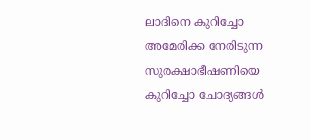ലാദിനെ കുറിച്ചോ അമേരിക്ക നേരിടുന്ന സുരക്ഷാഭീഷണിയെ കുറിച്ചോ ചോദ്യങ്ങൾ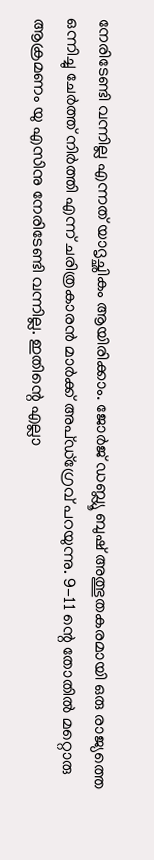നേരിടേണ്ടി വന്നില്ല എന്നത് യാദൃച്ഛികം ആയിരിക്കാം. ജോർജ് ഡബ്ല്യൂ ബുഷ് അത്ഭുതകരമായി ഒരു രാജ്യത്തെ ഒന്നിച്ചു ചേർത്ത് നിർത്തി എന്ന് ചരിത്രകാരൻ മാർക്ക് അപ്ഡ്ഗ്രേവ് പറയുന്നു. 9-11 ന്റെ തോതിൽ മറ്റൊരു ആക്രമണം യു എസിനു നേരിടേണ്ടി വന്നില്ല. ഇതിന്റെ എല്ലാ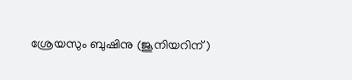ശ്രേയസും ബുഷിനു (ജൂനിയറിന്)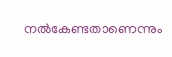നൽകേണ്ടതാണെന്നും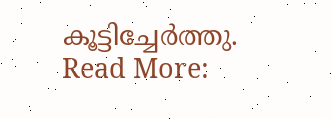കൂട്ടിച്ചേർത്തു.
Read More: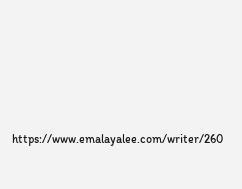https://www.emalayalee.com/writer/260